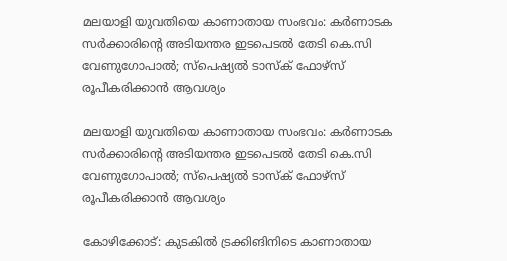മലയാളി യുവതിയെ കാണാതായ സംഭവം: കര്‍ണാടക സര്‍ക്കാരിന്റെ അടിയന്തര ഇടപെടല്‍ തേടി കെ.സി വേണുഗോപാല്‍; സ്‌പെഷ്യല്‍ ടാസ്‌ക് ഫോഴ്‌സ് രൂപീകരിക്കാന്‍ ആവശ്യം

മലയാളി യുവതിയെ കാണാതായ സംഭവം: കര്‍ണാടക സര്‍ക്കാരിന്റെ അടിയന്തര ഇടപെടല്‍ തേടി കെ.സി വേണുഗോപാല്‍; സ്‌പെഷ്യല്‍ ടാസ്‌ക് ഫോഴ്‌സ് രൂപീകരിക്കാന്‍ ആവശ്യം

കോഴിക്കോട്: കുടകില്‍ ട്രക്കിങിനിടെ കാണാതായ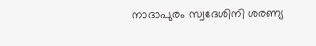നാദാപുരം സ്വദേശിനി ശരണ്യ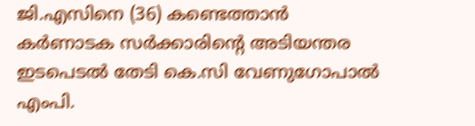ജി.എസിനെ (36) കണ്ടെത്താന്‍ കര്‍ണാടക സര്‍ക്കാരിന്റെ അടിയന്തര ഇടപെടല്‍ തേടി കെ.സി വേണുഗോപാല്‍ എംപി.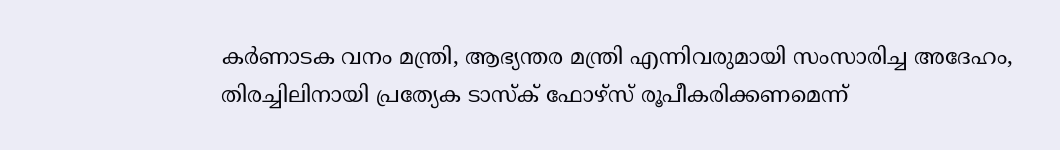കര്‍ണാടക വനം മന്ത്രി, ആഭ്യന്തര മന്ത്രി എന്നിവരുമായി സംസാരിച്ച അദേഹം, തിരച്ചിലിനായി പ്രത്യേക ടാസ്‌ക് ഫോഴ്സ് രൂപീകരിക്കണമെന്ന്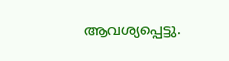ആവശ്യപ്പെട്ടു.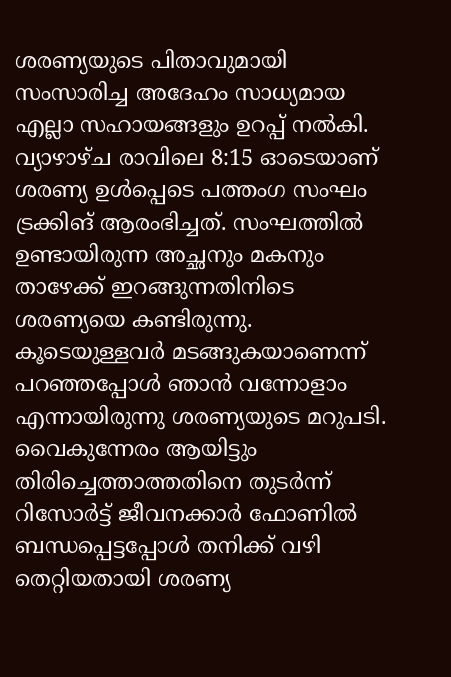ശരണ്യയുടെ പിതാവുമായി സംസാരിച്ച അദേഹം സാധ്യമായ എല്ലാ സഹായങ്ങളും ഉറപ്പ് നല്‍കി. വ്യാഴാഴ്ച രാവിലെ 8:15 ഓടെയാണ് ശരണ്യ ഉള്‍പ്പെടെ പത്തംഗ സംഘം ട്രക്കിങ് ആരംഭിച്ചത്. സംഘത്തില്‍ ഉണ്ടായിരുന്ന അച്ഛനും മകനും താഴേക്ക് ഇറങ്ങുന്നതിനിടെ ശരണ്യയെ കണ്ടിരുന്നു. കൂടെയുള്ളവര്‍ മടങ്ങുകയാണെന്ന് പറഞ്ഞപ്പോള്‍ ഞാന്‍ വന്നോളാം എന്നായിരുന്നു ശരണ്യയുടെ മറുപടി. വൈകുന്നേരം ആയിട്ടും തിരിച്ചെത്താത്തതിനെ തുടര്‍ന്ന് റിസോര്‍ട്ട് ജീവനക്കാര്‍ ഫോണില്‍ ബന്ധപ്പെട്ടപ്പോള്‍ തനിക്ക് വഴി തെറ്റിയതായി ശരണ്യ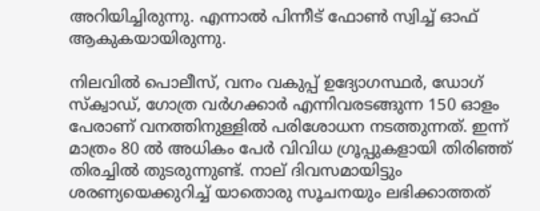അറിയിച്ചിരുന്നു. എന്നാല്‍ പിന്നീട് ഫോണ്‍ സ്വിച്ച് ഓഫ് ആകുകയായിരുന്നു.

നിലവില്‍ പൊലീസ്, വനം വകുപ്പ് ഉദ്യോഗസ്ഥര്‍, ഡോഗ് സ്‌ക്വാഡ്, ഗോത്ര വര്‍ഗക്കാര്‍ എന്നിവരടങ്ങുന്ന 150 ഓളം പേരാണ് വനത്തിനുള്ളില്‍ പരിശോധന നടത്തുന്നത്. ഇന്ന് മാത്രം 80 ല്‍ അധികം പേര്‍ വിവിധ ഗ്രൂപ്പുകളായി തിരിഞ്ഞ് തിരച്ചില്‍ തുടരുന്നുണ്ട്. നാല് ദിവസമായിട്ടും ശരണ്യയെക്കുറിച്ച് യാതൊരു സൂചനയും ലഭിക്കാത്തത്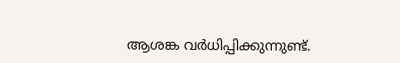ആശങ്ക വര്‍ധിപ്പിക്കുന്നുണ്ട്.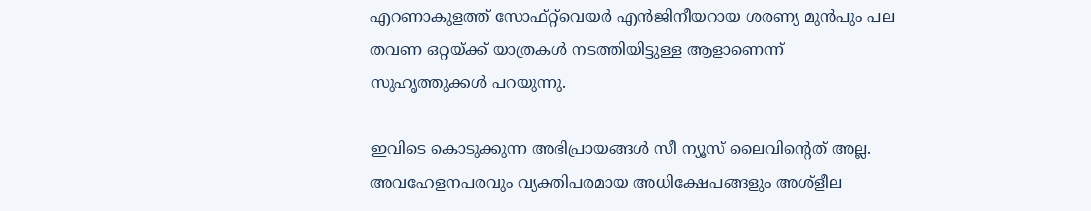എറണാകുളത്ത് സോഫ്റ്റ്‌വെയര്‍ എന്‍ജിനീയറായ ശരണ്യ മുന്‍പും പല തവണ ഒറ്റയ്ക്ക് യാത്രകള്‍ നടത്തിയിട്ടുള്ള ആളാണെന്ന് സുഹൃത്തുക്കള്‍ പറയുന്നു.

ഇവിടെ കൊടുക്കുന്ന അഭിപ്രായങ്ങള്‍ സീ ന്യൂസ് ലൈവിന്റെത് അല്ല. അവഹേളനപരവും വ്യക്തിപരമായ അധിക്ഷേപങ്ങളും അശ്‌ളീല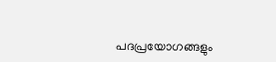പദപ്രയോഗങ്ങളും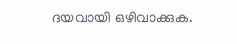ദയവായി ഒഴിവാക്കുക.